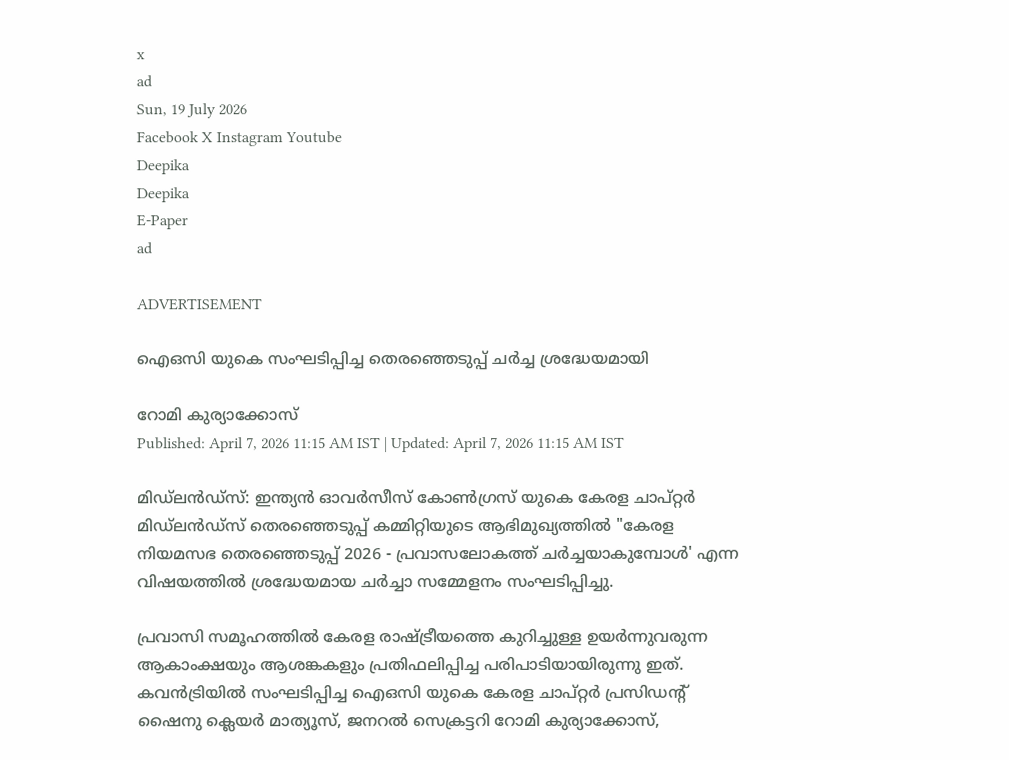x
ad
Sun, 19 July 2026
Facebook X Instagram Youtube
Deepika
Deepika
E-Paper
ad

ADVERTISEMENT

ഐഒസി യുകെ സംഘടിപ്പിച്ച തെരഞ്ഞെടുപ്പ് ചർച്ച ശ്രദ്ധേയമായി

റോമി കുര്യാക്കോസ്
Published: April 7, 2026 11:15 AM IST | Updated: April 7, 2026 11:15 AM IST

മിഡ്‌ലൻഡ്സ്: ഇന്ത്യൻ ഓവർസീസ് കോൺഗ്രസ്‌ യുകെ കേരള ചാപ്റ്റർ മിഡ്‌ലൻഡ്സ് തെരഞ്ഞെടുപ്പ് കമ്മിറ്റിയുടെ ആഭിമുഖ്യത്തിൽ "കേരള നിയമസഭ തെരഞ്ഞെടുപ്പ് 2026 - പ്രവാസലോകത്ത് ചർച്ചയാകുമ്പോൾ' എന്ന വിഷയത്തിൽ ശ്രദ്ധേയമായ ചർച്ചാ സമ്മേളനം സംഘടിപ്പിച്ചു.

പ്രവാസി സമൂഹത്തിൽ കേരള രാഷ്ട്രീയത്തെ കുറിച്ചുള്ള ഉയർന്നുവരുന്ന ആകാംക്ഷയും ആശങ്കകളും പ്രതിഫലിപ്പിച്ച പരിപാടിയായിരുന്നു ഇത്. കവൻട്രിയിൽ സംഘടിപ്പിച്ച ഐഒസി യുകെ കേരള ചാപ്റ്റർ പ്രസിഡന്‍റ് ഷൈനു ക്ലെയർ മാത്യൂസ്, ജനറൽ സെക്രട്ടറി റോമി കുര്യാക്കോസ്,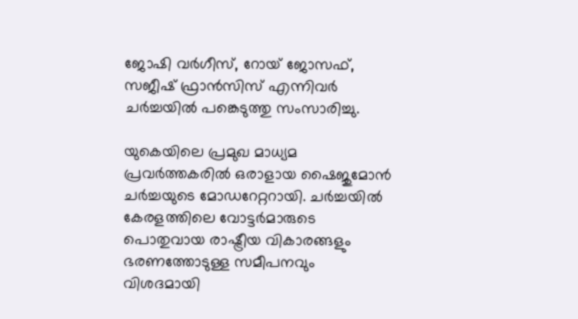ജോഷി വർഗീസ്, റോയ് ജോസഫ്, സജീഷ് ഫ്രാൻസിസ് എന്നിവർ ചർച്ചയിൽ പങ്കെടുത്തു സംസാരിച്ചു.

യുകെയിലെ പ്രമുഖ മാധ്യമ പ്രവർത്തകരിൽ ഒരാളായ ഷൈജുമോൻ ചർച്ചയുടെ മോഡറേറ്ററായി. ചർച്ചയിൽ കേരളത്തിലെ വോട്ടർമാരുടെ പൊതുവായ രാഷ്ട്രീയ വികാരങ്ങളും ഭരണത്തോടുള്ള സമീപനവും വിശദമായി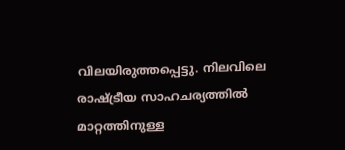വിലയിരുത്തപ്പെട്ടു. നിലവിലെ രാഷ്ട്രീയ സാഹചര്യത്തിൽ മാറ്റത്തിനുള്ള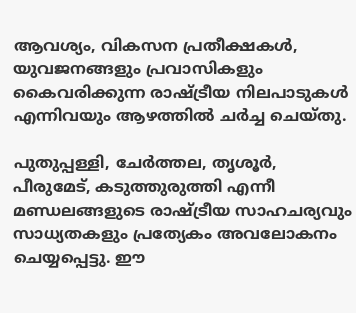ആവശ്യം, വികസന പ്രതീക്ഷകൾ, യുവജനങ്ങളും പ്രവാസികളും കൈവരിക്കുന്ന രാഷ്ട്രീയ നിലപാടുകൾ എന്നിവയും ആഴത്തിൽ ചർച്ച ചെയ്തു.

പുതുപ്പള്ളി, ചേർത്തല, തൃശൂർ, പീരുമേട്, കടുത്തുരുത്തി എന്നീ മണ്ഡലങ്ങളുടെ രാഷ്ട്രീയ സാഹചര്യവും സാധ്യതകളും പ്രത്യേകം അവലോകനം ചെയ്യപ്പെട്ടു. ഈ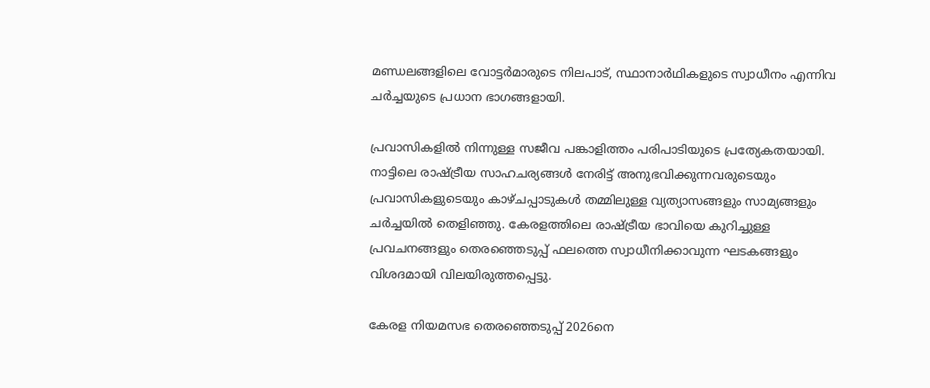മണ്ഡലങ്ങളിലെ വോട്ടർമാരുടെ നിലപാട്, സ്ഥാനാർഥികളുടെ സ്വാധീനം എന്നിവ ചർച്ചയുടെ പ്രധാന ഭാഗങ്ങളായി.

പ്രവാസികളിൽ നിന്നുള്ള സജീവ പങ്കാളിത്തം പരിപാടിയുടെ പ്രത്യേകതയായി. നാട്ടിലെ രാഷ്ട്രീയ സാഹചര്യങ്ങൾ നേരിട്ട് അനുഭവിക്കുന്നവരുടെയും പ്രവാസികളുടെയും കാഴ്ചപ്പാടുകൾ തമ്മിലുള്ള വ്യത്യാസങ്ങളും സാമ്യങ്ങളും ചർച്ചയിൽ തെളിഞ്ഞു. കേരളത്തിലെ രാഷ്ട്രീയ ഭാവിയെ കുറിച്ചുള്ള പ്രവചനങ്ങളും തെരഞ്ഞെടുപ്പ് ഫലത്തെ സ്വാധീനിക്കാവുന്ന ഘടകങ്ങളും വിശദമായി വിലയിരുത്തപ്പെട്ടു.

കേരള നിയമസഭ തെരഞ്ഞെടുപ്പ് 2026നെ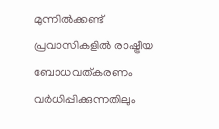മുന്നിൽക്കണ്ട് പ്രവാസികളിൽ രാഷ്ട്രീയ ബോധവത്കരണം വർധിപ്പിക്കുന്നതിലും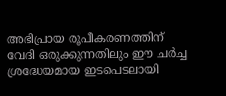അഭിപ്രായ രൂപീകരണത്തിന് വേദി ഒരുക്കുന്നതിലും ഈ ചർച്ച ശ്രദ്ധേയമായ ഇടപെടലായി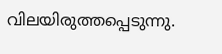വിലയിരുത്തപ്പെടുന്നു.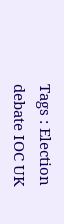Tags : Election debate IOC UK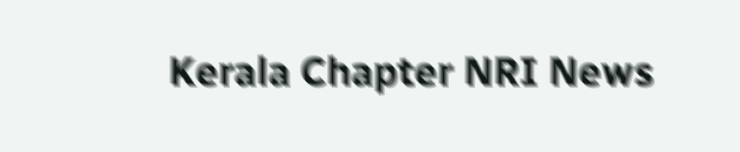Kerala Chapter NRI News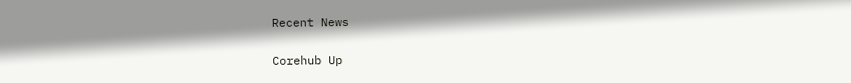Recent News

Corehub Up